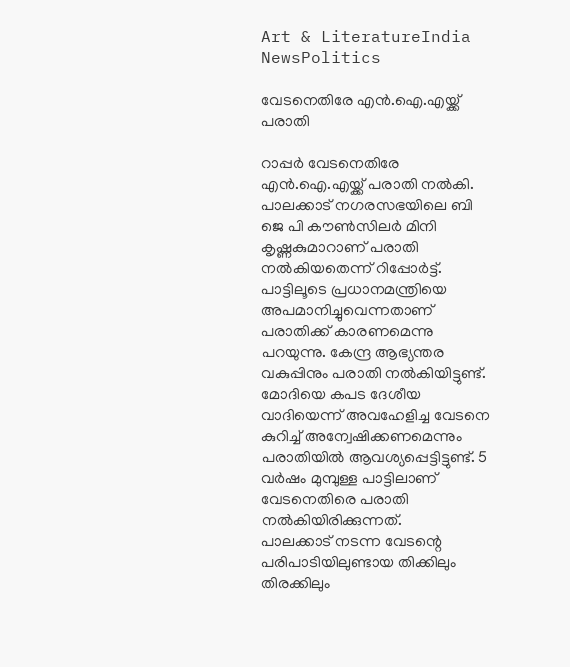Art & LiteratureIndia NewsPolitics

വേടനെതിരേ എന്‍.ഐ.എയ്ക്ക് പരാതി

റാപ്പര്‍ വേടനെതിരേ എന്‍.ഐ.എയ്ക്ക് പരാതി നല്‍കി. പാലക്കാട് നഗരസഭയിലെ ബി ജെ പി കൗണ്‍സിലര്‍ മിനി കൃഷ്ണകുമാറാണ് പരാതി നല്‍കിയതെന്ന് റിപ്പോര്‍ട്ട്. പാട്ടിലൂടെ പ്രധാനമന്ത്രിയെ അപമാനിച്ചുവെന്നതാണ് പരാതിക്ക് കാരണമെന്നു പറയുന്നു. കേന്ദ്ര ആഭ്യന്തര വകുപ്പിനും പരാതി നല്‍കിയിട്ടുണ്ട്. മോദിയെ കപട ദേശീയ വാദിയെന്ന് അവഹേളിച്ച വേടനെ കുറിച്ച് അന്വേഷിക്കണമെന്നും പരാതിയില്‍ ആവശ്യപ്പെട്ടിട്ടുണ്ട്. 5 വര്‍ഷം മുമ്പുള്ള പാട്ടിലാണ് വേടനെതിരെ പരാതി നല്‍കിയിരിക്കുന്നത്.
പാലക്കാട് നടന്ന വേടന്റെ പരിപാടിയിലുണ്ടായ തിക്കിലും തിരക്കിലും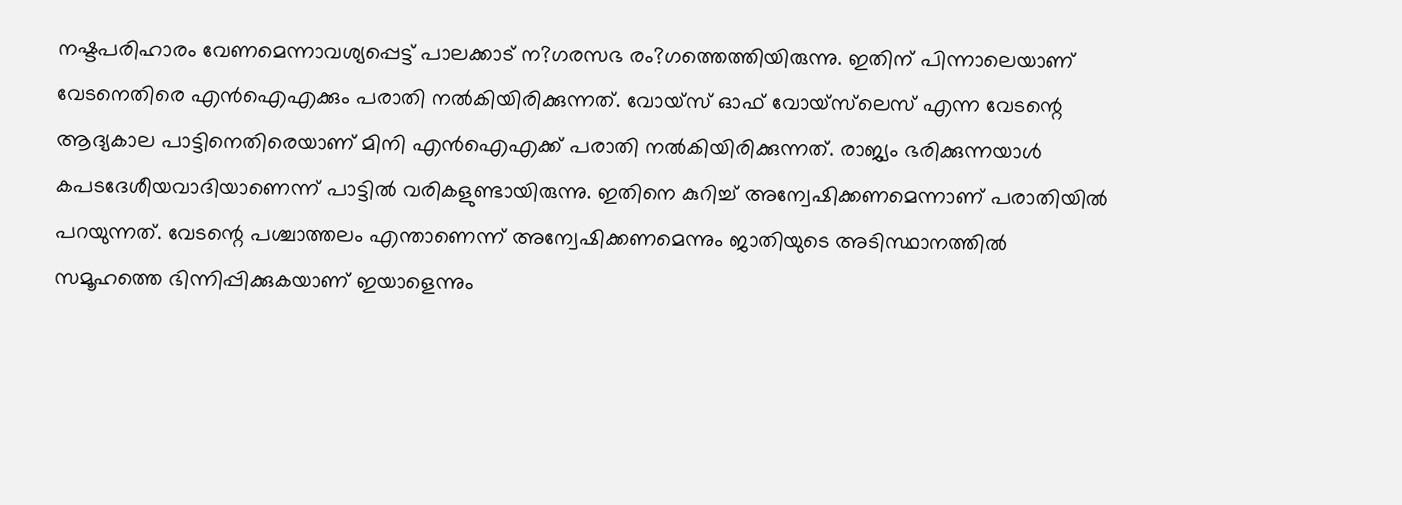നഷ്ടപരിഹാരം വേണമെന്നാവശ്യപ്പെട്ട് പാലക്കാട് ന?ഗരസഭ രം?ഗത്തെത്തിയിരുന്നു. ഇതിന് പിന്നാലെയാണ് വേടനെതിരെ എന്‍ഐഎക്കും പരാതി നല്‍കിയിരിക്കുന്നത്. വോയ്‌സ് ഓഫ് വോയ്‌സ്‌ലെസ് എന്ന വേടന്റെ ആദ്യകാല പാട്ടിനെതിരെയാണ് മിനി എന്‍ഐഎക്ക് പരാതി നല്‍കിയിരിക്കുന്നത്. രാജ്യം ഭരിക്കുന്നയാള്‍ കപടദേശീയവാദിയാണെന്ന് പാട്ടില്‍ വരികളുണ്ടായിരുന്നു. ഇതിനെ കുറിച്ച് അന്വേഷിക്കണമെന്നാണ് പരാതിയില്‍ പറയുന്നത്. വേടന്റെ പശ്ചാത്തലം എന്താണെന്ന് അന്വേഷിക്കണമെന്നും ജാതിയുടെ അടിസ്ഥാനത്തില്‍ സമൂഹത്തെ ഭിന്നിപ്പിക്കുകയാണ് ഇയാളെന്നും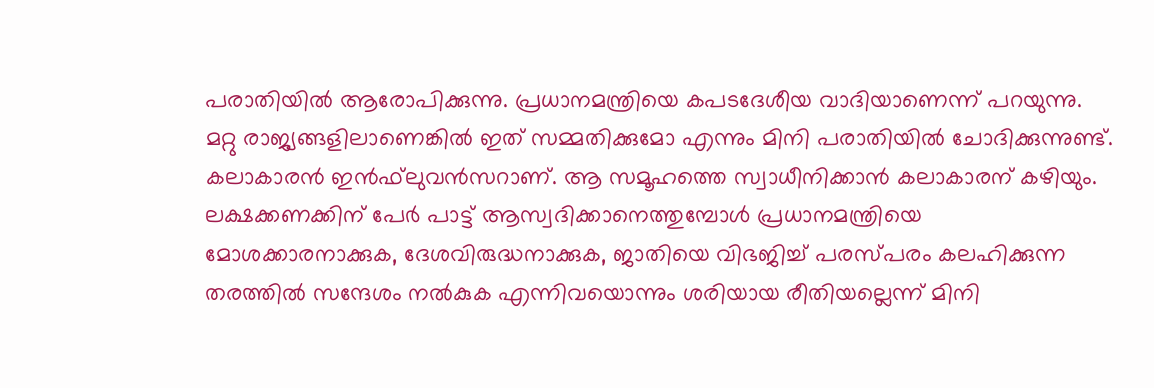പരാതിയില്‍ ആരോപിക്കുന്നു. പ്രധാനമന്ത്രിയെ കപടദേശീയ വാദിയാണെന്ന് പറയുന്നു. മറ്റു രാജ്യങ്ങളിലാണെങ്കില്‍ ഇത് സമ്മതിക്കുമോ എന്നും മിനി പരാതിയില്‍ ചോദിക്കുന്നുണ്ട്.
കലാകാരന്‍ ഇന്‍ഫ്‌ലുവന്‍സറാണ്. ആ സമൂഹത്തെ സ്വാധീനിക്കാന്‍ കലാകാരന് കഴിയും. ലക്ഷക്കണക്കിന് പേര്‍ പാട്ട് ആസ്വദിക്കാനെത്തുമ്പോള്‍ പ്രധാനമന്ത്രിയെ മോശക്കാരനാക്കുക, ദേശവിരുദ്ധനാക്കുക, ജാതിയെ വിഭജിച്ച് പരസ്പരം കലഹിക്കുന്ന തരത്തില്‍ സന്ദേശം നല്‍കുക എന്നിവയൊന്നും ശരിയായ രീതിയല്ലെന്ന് മിനി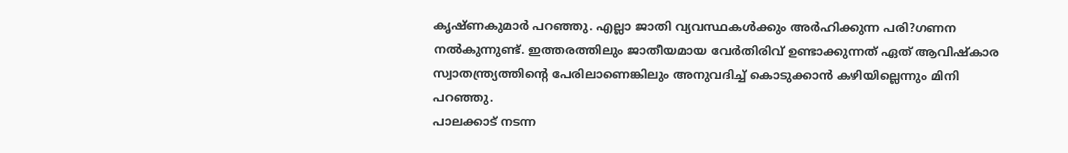കൃഷ്ണകുമാര്‍ പറഞ്ഞു. എല്ലാ ജാതി വ്യവസ്ഥകള്‍ക്കും അര്‍ഹിക്കുന്ന പരി?ഗണന നല്‍കുന്നുണ്ട്. ഇത്തരത്തിലും ജാതീയമായ വേര്‍തിരിവ് ഉണ്ടാക്കുന്നത് ഏത് ആവിഷ്‌കാര സ്വാതന്ത്ര്യത്തിന്റെ പേരിലാണെങ്കിലും അനുവദിച്ച് കൊടുക്കാന്‍ കഴിയില്ലെന്നും മിനി പറഞ്ഞു.
പാലക്കാട് നടന്ന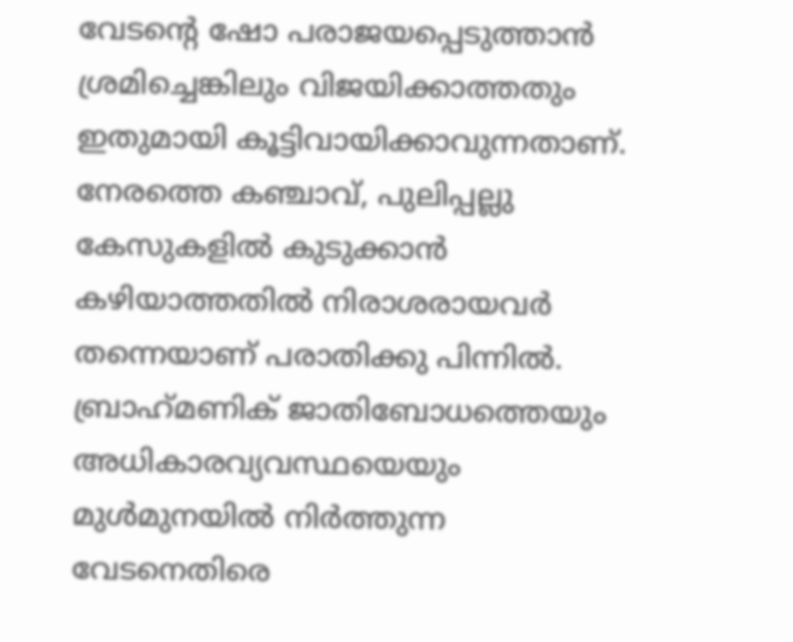വേടന്റെ ഷോ പരാജയപ്പെടുത്താന്‍ ശ്രമിച്ചെങ്കിലും വിജയിക്കാത്തതും ഇതുമായി കൂട്ടിവായിക്കാവുന്നതാണ്. നേരത്തെ കഞ്ചാവ്, പുലിപ്പല്ലു കേസുകളില്‍ കുടുക്കാന്‍ കഴിയാത്തതില്‍ നിരാശരായവര്‍ തന്നെയാണ് പരാതിക്കു പിന്നില്‍. ബ്രാഹ്‌മണിക് ജാതിബോധത്തെയും അധികാരവ്യവസ്ഥയെയും മുള്‍മുനയില്‍ നിര്‍ത്തുന്ന വേടനെതിരെ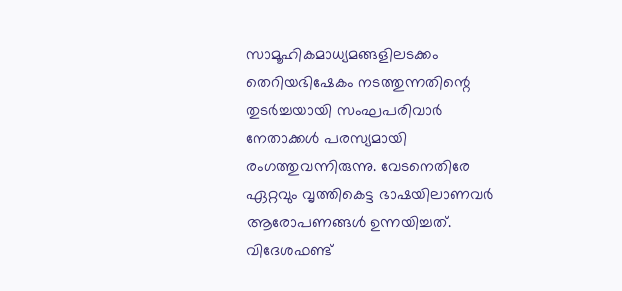സാമൂഹികമാധ്യമങ്ങളിലടക്കം തെറിയഭിഷേകം നടത്തുന്നതിന്റെ തുടര്‍ച്ചയായി സംഘപരിവാര്‍ നേതാക്കള്‍ പരസ്യമായി രംഗത്തുവന്നിരുന്നു. വേടനെതിരേ ഏറ്റവും വൃത്തികെട്ട ഭാഷയിലാണവര്‍ ആരോപണങ്ങള്‍ ഉന്നയിച്ചത്. വിദേശഫണ്ട്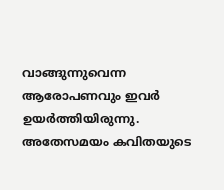വാങ്ങുന്നുവെന്ന ആരോപണവും ഇവര്‍ ഉയര്‍ത്തിയിരുന്നു. അതേസമയം കവിതയുടെ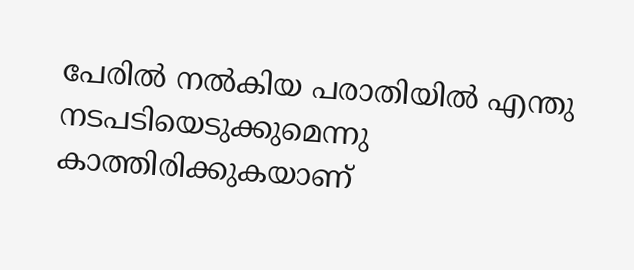പേരില്‍ നല്‍കിയ പരാതിയില്‍ എന്തു നടപടിയെടുക്കുമെന്നു കാത്തിരിക്കുകയാണ്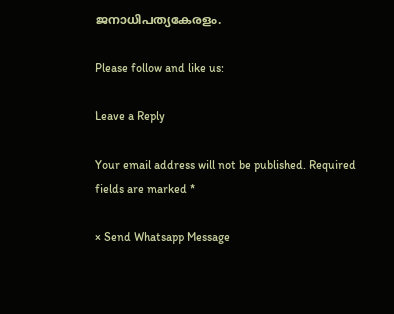ജനാധിപത്യകേരളം.

Please follow and like us:

Leave a Reply

Your email address will not be published. Required fields are marked *

× Send Whatsapp Message